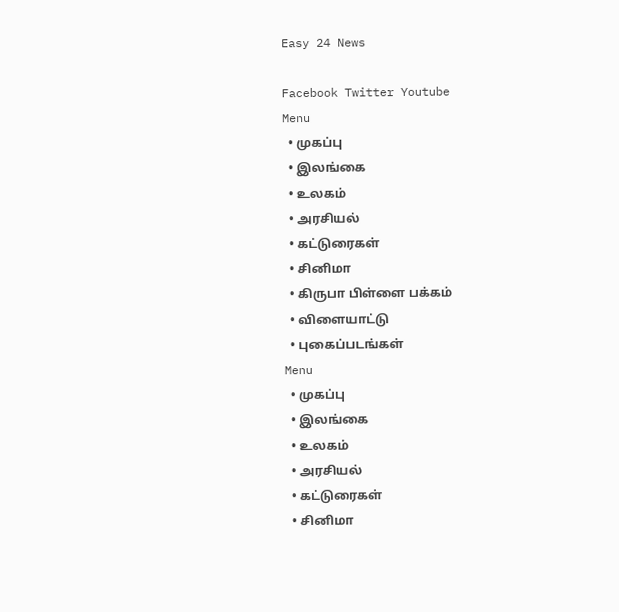Easy 24 News

Facebook Twitter Youtube
Menu
  • முகப்பு
  • இலங்கை
  • உலகம்
  • அரசியல்
  • கட்டுரைகள்
  • சினிமா
  • கிருபா பிள்ளை பக்கம்
  • விளையாட்டு
  • புகைப்படங்கள்
Menu
  • முகப்பு
  • இலங்கை
  • உலகம்
  • அரசியல்
  • கட்டுரைகள்
  • சினிமா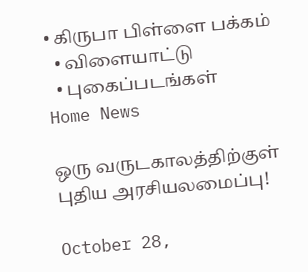• கிருபா பிள்ளை பக்கம்
  • விளையாட்டு
  • புகைப்படங்கள்
Home News

ஒரு வருடகாலத்திற்குள் புதிய அரசியலமைப்பு!

October 28,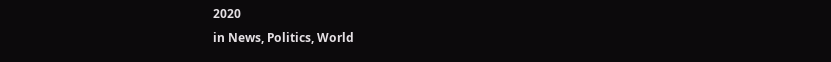2020
in News, Politics, World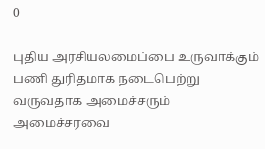0

புதிய அரசியலமைப்பை உருவாக்கும் பணி துரிதமாக நடைபெற்று வருவதாக அமைச்சரும் அமைச்சரவை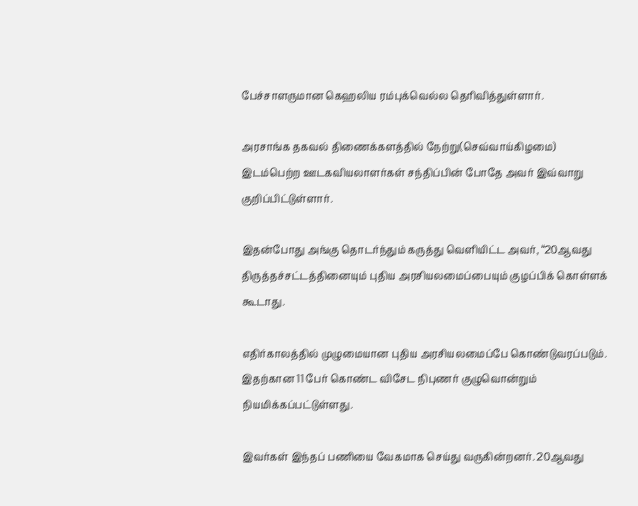பேச்சாளருமான கெஹலிய ரம்புக்வெல்ல தெரிவித்துள்ளார்.

அரசாங்க தகவல் திணைக்களத்தில் நேற்று(செவ்வாய்கிழமை) இடம்பெற்ற ஊடகவியலாளர்கள் சந்திப்பின் போதே அவர் இவ்வாறு குறிப்பிட்டுள்ளார்.

இதன்போது அங்கு தொடர்ந்தும் கருத்து வெளியிட்ட அவர், “20ஆவது திருத்தச்சட்டத்தினையும் புதிய அரசியலமைப்பையும் குழப்பிக் கொள்ளக் கூடாது.

எதிர்காலத்தில் முழுமையான புதிய அரசியலமைப்பே கொண்டுவரப்படும். இதற்கான 11 பேர் கொண்ட விசேட நிபுணர் குழுவொன்றும் நியமிக்கப்பட்டுள்ளது.

இவர்கள் இந்தப் பணியை வேகமாக செய்து வருகின்றனர். 20ஆவது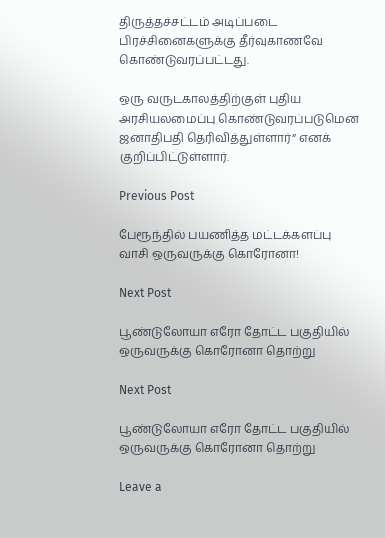திருத்தச்சட்டம் அடிப்படை பிரச்சினைகளுக்கு தீர்வுகாணவே கொண்டுவரப்பட்டது.

ஒரு வருடகாலத்திற்குள் புதிய அரசியலமைப்பு கொண்டுவரப்படுமென ஜனாதிபதி தெரிவித்துள்ளார்“ எனக் குறிப்பிட்டுள்ளார்.

Previous Post

பேரூந்தில் பயணித்த மட்டக்களப்பு வாசி ஒருவருக்கு கொரோனா!

Next Post

பூண்டுலோயா எரோ தோட்ட பகுதியில் ஒருவருக்கு கொரோனா தொற்று

Next Post

பூண்டுலோயா எரோ தோட்ட பகுதியில் ஒருவருக்கு கொரோனா தொற்று

Leave a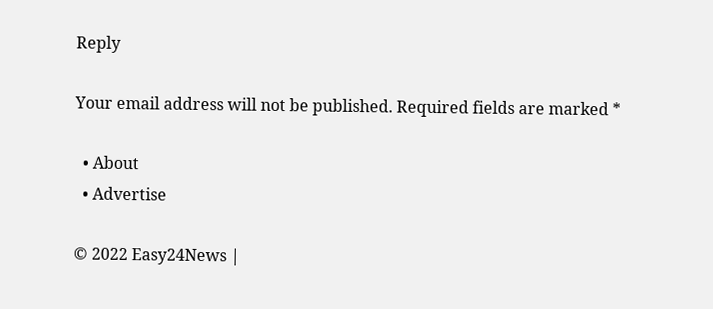Reply

Your email address will not be published. Required fields are marked *

  • About
  • Advertise

© 2022 Easy24News |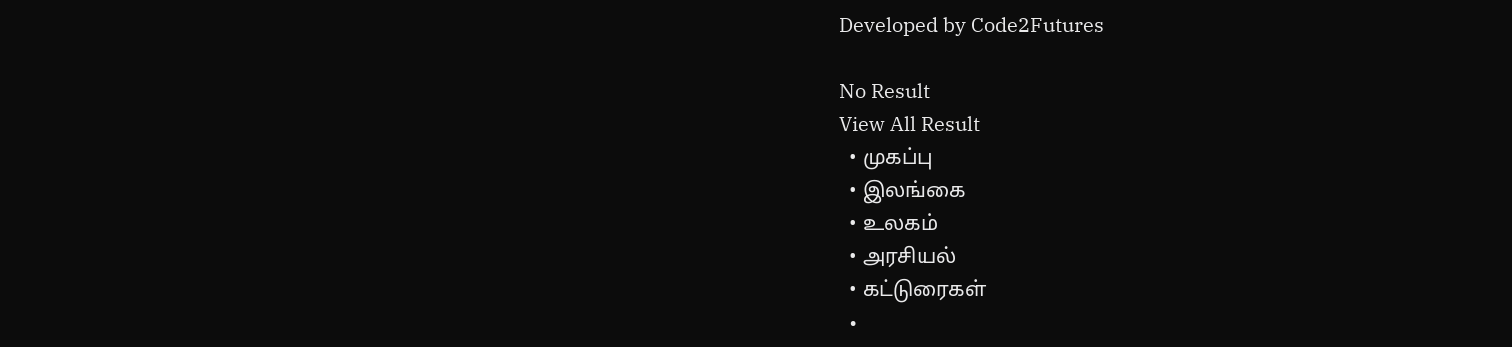Developed by Code2Futures

No Result
View All Result
  • முகப்பு
  • இலங்கை
  • உலகம்
  • அரசியல்
  • கட்டுரைகள்
  •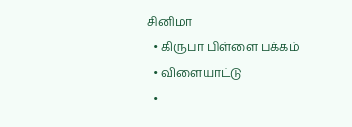சினிமா
  • கிருபா பிள்ளை பக்கம்
  • விளையாட்டு
  •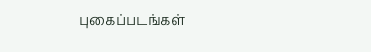புகைப்படங்கள்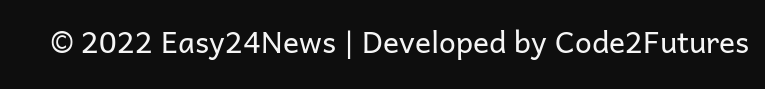© 2022 Easy24News | Developed by Code2Futures